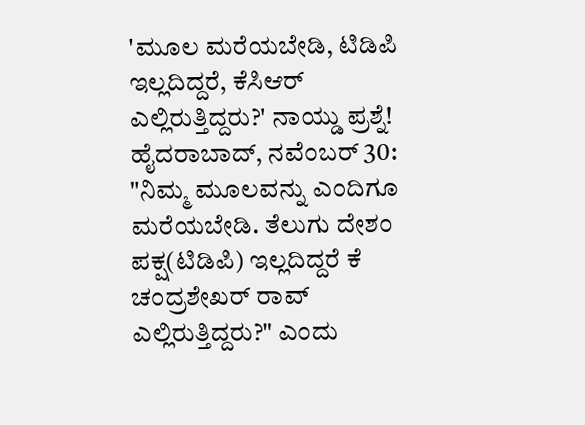'ಮೂಲ ಮರೆಯಬೇಡಿ, ಟಿಡಿಪಿ ಇಲ್ಲದಿದ್ದರೆ, ಕೆಸಿಆರ್ ಎಲ್ಲಿರುತ್ತಿದ್ದರು?' ನಾಯ್ಡು ಪ್ರಶ್ನೆ!
ಹೈದರಾಬಾದ್, ನವೆಂಬರ್ 30: "ನಿಮ್ಮ ಮೂಲವನ್ನು ಎಂದಿಗೂ ಮರೆಯಬೇಡಿ. ತೆಲುಗು ದೇಶಂ ಪಕ್ಷ(ಟಿಡಿಪಿ) ಇಲ್ಲದಿದ್ದರೆ ಕೆ ಚಂದ್ರಶೇಖರ್ ರಾವ್ ಎಲ್ಲಿರುತ್ತಿದ್ದರು?" ಎಂದು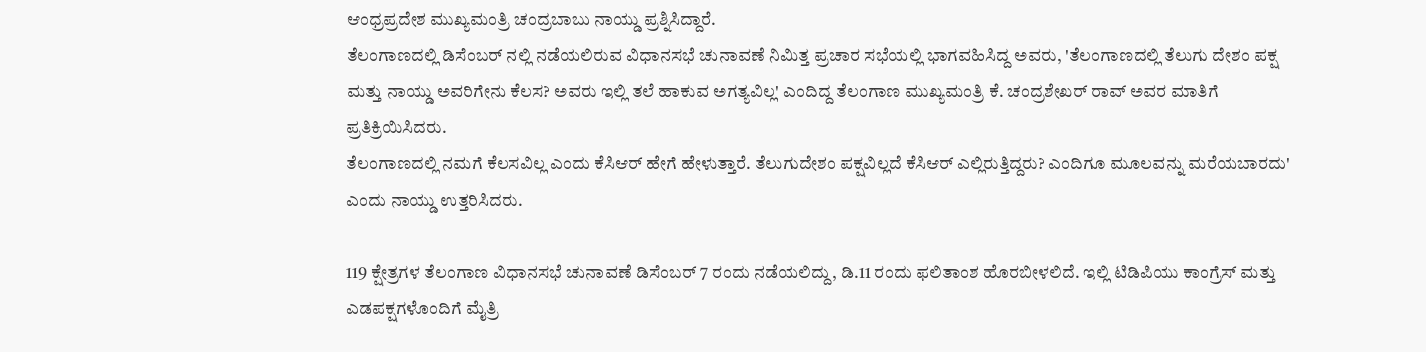ಆಂಧ್ರಪ್ರದೇಶ ಮುಖ್ಯಮಂತ್ರಿ ಚಂದ್ರಬಾಬು ನಾಯ್ಡು ಪ್ರಶ್ನಿಸಿದ್ದಾರೆ.
ತೆಲಂಗಾಣದಲ್ಲಿ ಡಿಸೆಂಬರ್ ನಲ್ಲಿ ನಡೆಯಲಿರುವ ವಿಧಾನಸಭೆ ಚುನಾವಣೆ ನಿಮಿತ್ತ ಪ್ರಚಾರ ಸಭೆಯಲ್ಲಿ ಭಾಗವಹಿಸಿದ್ದ ಅವರು, 'ತೆಲಂಗಾಣದಲ್ಲಿ ತೆಲುಗು ದೇಶಂ ಪಕ್ಷ ಮತ್ತು ನಾಯ್ಡು ಅವರಿಗೇನು ಕೆಲಸ? ಅವರು ಇಲ್ಲಿ ತಲೆ ಹಾಕುವ ಅಗತ್ಯವಿಲ್ಲ' ಎಂದಿದ್ದ ತೆಲಂಗಾಣ ಮುಖ್ಯಮಂತ್ರಿ ಕೆ. ಚಂದ್ರಶೇಖರ್ ರಾವ್ ಅವರ ಮಾತಿಗೆ ಪ್ರತಿಕ್ರಿಯಿಸಿದರು.
ತೆಲಂಗಾಣದಲ್ಲಿ ನಮಗೆ ಕೆಲಸವಿಲ್ಲ ಎಂದು ಕೆಸಿಆರ್ ಹೇಗೆ ಹೇಳುತ್ತಾರೆ. ತೆಲುಗುದೇಶಂ ಪಕ್ಷವಿಲ್ಲದೆ ಕೆಸಿಆರ್ ಎಲ್ಲಿರುತ್ತಿದ್ದರು? ಎಂದಿಗೂ ಮೂಲವನ್ನು ಮರೆಯಬಾರದು' ಎಂದು ನಾಯ್ಡು ಉತ್ತರಿಸಿದರು.

119 ಕ್ಷೇತ್ರಗಳ ತೆಲಂಗಾಣ ವಿಧಾನಸಭೆ ಚುನಾವಣೆ ಡಿಸೆಂಬರ್ 7 ರಂದು ನಡೆಯಲಿದ್ದು, ಡಿ.11 ರಂದು ಫಲಿತಾಂಶ ಹೊರಬೀಳಲಿದೆ. ಇಲ್ಲಿ ಟಿಡಿಪಿಯು ಕಾಂಗ್ರೆಸ್ ಮತ್ತು ಎಡಪಕ್ಷಗಳೊಂದಿಗೆ ಮೈತ್ರಿ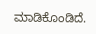ಮಾಡಿಕೊಂಡಿದೆ.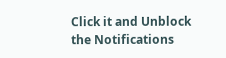Click it and Unblock the Notifications